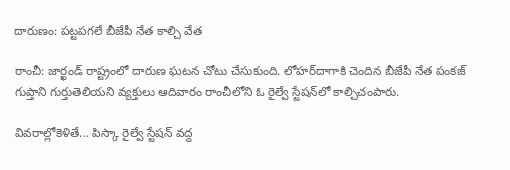దారుణం: పట్టపగలే బీజేపీ నేత కాల్చి వేత

రాంచీ: జార్ఖండ్ రాష్ట్రంలో దారుణ ఘటన చోటు చేసుకుంది. లోహర్‌దాగాకి చెందిన బీజేపీ నేత పంకజ్ గుప్తాని గుర్తుతెలియని వ్యక్తులు ఆదివారం రాంచీలోని ఓ రైల్వే స్టేషన్‌లో కాల్చిచంపారు.

వివరాల్లోకెళితే... పిస్కా రైల్వే స్టేషన్ వద్ద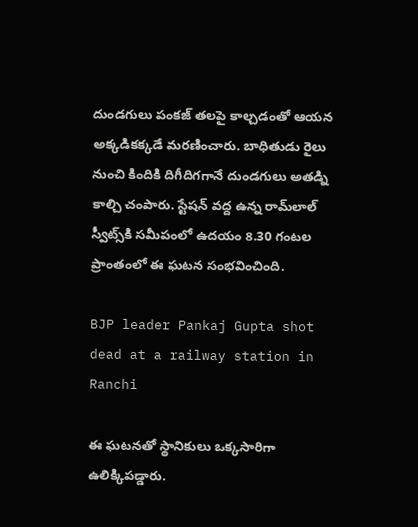దుండగులు పంకజ్ తలపై కాల్చడంతో ఆయన అక్కడికక్కడే మరణించారు. బాధితుడు రైలు నుంచి కిందికి దిగీదిగగానే దుండగులు అతడ్ని కాల్చి చంపారు. స్టేషన్‌ వద్ద ఉన్న రామ్‌లాల్ స్వీట్స్‌కి సమీపంలో ఉదయం 8.30 గంటల ప్రాంతంలో ఈ ఘటన సంభవించింది.

BJP leader Pankaj Gupta shot dead at a railway station in Ranchi

ఈ ఘటనతో స్థానికులు ఒక్కసారిగా ఉలిక్కిపడ్డారు.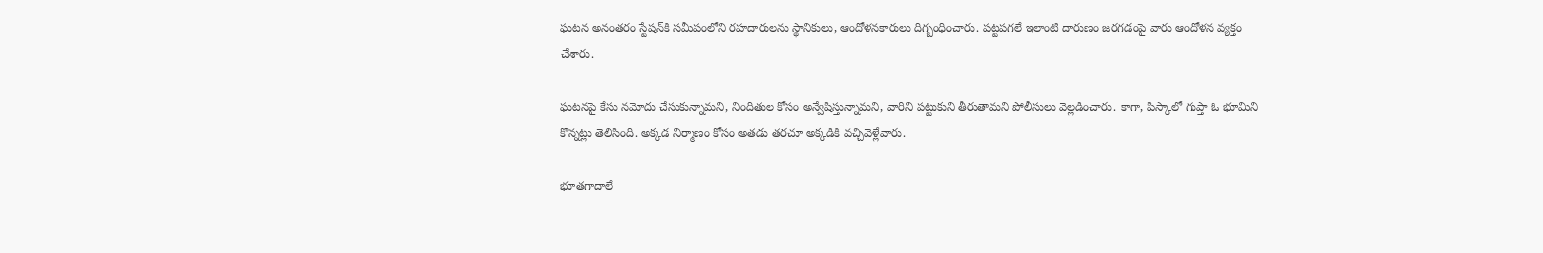ఘటన అనంతరం స్టేషన్‌కి సమీపంలోని రహదారులను స్థానికులు, ఆందోళనకారులు దిగ్బంధించారు. పట్టపగలే ఇలాంటి దారుణం జరగడంపై వారు ఆందోళన వ్యక్తం చేశారు.

ఘటనపై కేసు నమోదు చేసుకున్నామని, నిందితుల కోసం అన్వేషిస్తున్నామని, వారిని పట్టుకుని తీరుతామని పోలీసులు వెల్లడించారు. కాగా, పిస్కాలో గుప్తా ఓ భూమిని కొన్నట్లు తెలిసింది. అక్కడ నిర్మాణం కోసం అతడు తరచూ అక్కడికి వచ్చివెళ్లేవారు.

భూతగాదాలే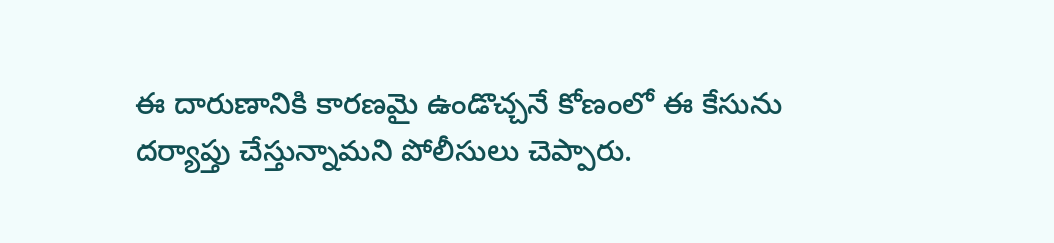ఈ దారుణానికి కారణమై ఉండొచ్చనే కోణంలో ఈ కేసును దర్యాప్తు చేస్తున్నామని పోలీసులు చెప్పారు.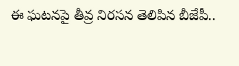ఈ ఘటనపై తీవ్ర నిరసన తెలిపిన బీజేపీ..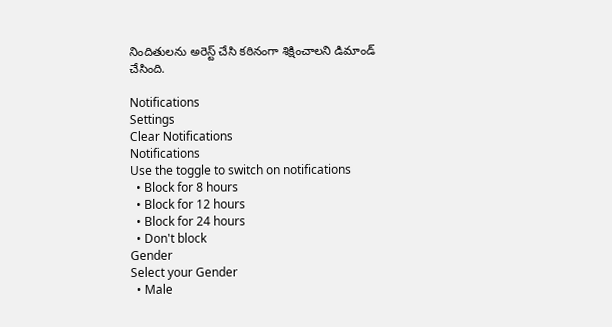నిందితులను అరెస్ట్ చేసి కఠినంగా శిక్షించాలని డిమాండ్ చేసింది.

Notifications
Settings
Clear Notifications
Notifications
Use the toggle to switch on notifications
  • Block for 8 hours
  • Block for 12 hours
  • Block for 24 hours
  • Don't block
Gender
Select your Gender
  • Male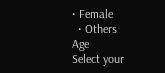• Female
  • Others
Age
Select your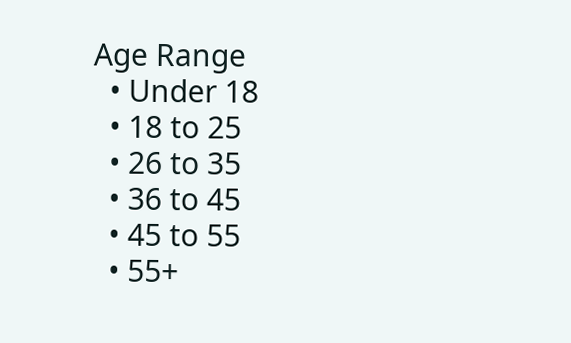Age Range
  • Under 18
  • 18 to 25
  • 26 to 35
  • 36 to 45
  • 45 to 55
  • 55+